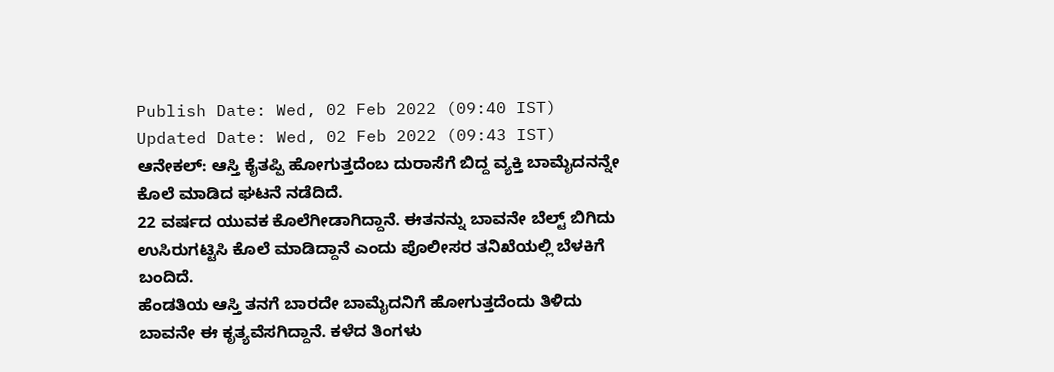Publish Date: Wed, 02 Feb 2022 (09:40 IST)
Updated Date: Wed, 02 Feb 2022 (09:43 IST)
ಆನೇಕಲ್: ಆಸ್ತಿ ಕೈತಪ್ಪಿ ಹೋಗುತ್ತದೆಂಬ ದುರಾಸೆಗೆ ಬಿದ್ದ ವ್ಯಕ್ತಿ ಬಾಮೈದನನ್ನೇ ಕೊಲೆ ಮಾಡಿದ ಘಟನೆ ನಡೆದಿದೆ.
22 ವರ್ಷದ ಯುವಕ ಕೊಲೆಗೀಡಾಗಿದ್ದಾನೆ. ಈತನನ್ನು ಬಾವನೇ ಬೆಲ್ಟ್ ಬಿಗಿದು ಉಸಿರುಗಟ್ಟಿಸಿ ಕೊಲೆ ಮಾಡಿದ್ದಾನೆ ಎಂದು ಪೊಲೀಸರ ತನಿಖೆಯಲ್ಲಿ ಬೆಳಕಿಗೆ ಬಂದಿದೆ.
ಹೆಂಡತಿಯ ಆಸ್ತಿ ತನಗೆ ಬಾರದೇ ಬಾಮೈದನಿಗೆ ಹೋಗುತ್ತದೆಂದು ತಿಳಿದು ಬಾವನೇ ಈ ಕೃತ್ಯವೆಸಗಿದ್ದಾನೆ. ಕಳೆದ ತಿಂಗಳು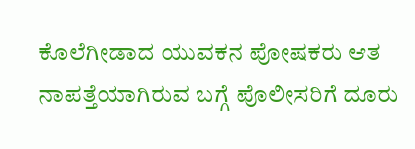ಕೊಲೆಗೀಡಾದ ಯುವಕನ ಪೋಷಕರು ಆತ ನಾಪತ್ತೆಯಾಗಿರುವ ಬಗ್ಗೆ ಪೊಲೀಸರಿಗೆ ದೂರು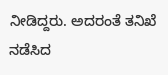ನೀಡಿದ್ದರು. ಅದರಂತೆ ತನಿಖೆ ನಡೆಸಿದ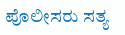ಪೊಲೀಸರು ಸತ್ಯ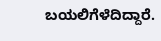ಬಯಲಿಗೆಳೆದಿದ್ದಾರೆ.